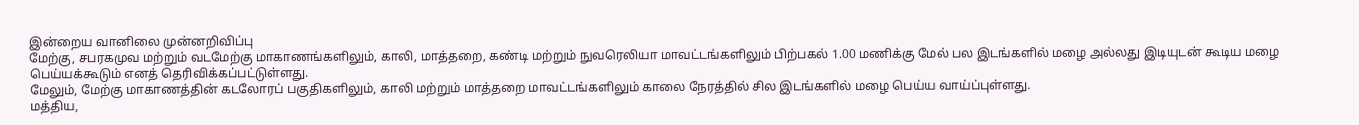இன்றைய வானிலை முன்னறிவிப்பு
மேற்கு, சபரகமுவ மற்றும் வடமேற்கு மாகாணங்களிலும், காலி, மாத்தறை, கண்டி மற்றும் நுவரெலியா மாவட்டங்களிலும் பிற்பகல் 1.00 மணிக்கு மேல் பல இடங்களில் மழை அல்லது இடியுடன் கூடிய மழை பெய்யக்கூடும் எனத் தெரிவிக்கப்பட்டுள்ளது.
மேலும், மேற்கு மாகாணத்தின் கடலோரப் பகுதிகளிலும், காலி மற்றும் மாத்தறை மாவட்டங்களிலும் காலை நேரத்தில் சில இடங்களில் மழை பெய்ய வாய்ப்புள்ளது.
மத்திய,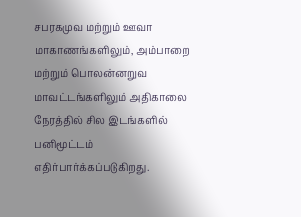சபரகமுவ மற்றும் ஊவா மாகாணங்களிலும், அம்பாறை மற்றும் பொலன்னறுவ மாவட்டங்களிலும் அதிகாலை நேரத்தில் சில இடங்களில் பனிமூட்டம் எதிர்பார்க்கப்படுகிறது.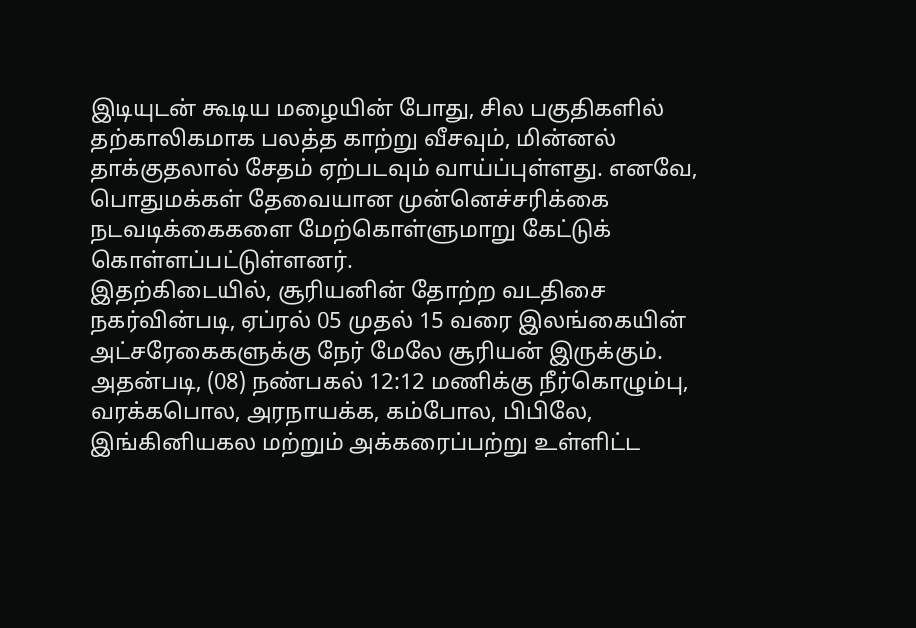இடியுடன் கூடிய மழையின் போது, சில பகுதிகளில் தற்காலிகமாக பலத்த காற்று வீசவும், மின்னல் தாக்குதலால் சேதம் ஏற்படவும் வாய்ப்புள்ளது. எனவே, பொதுமக்கள் தேவையான முன்னெச்சரிக்கை நடவடிக்கைகளை மேற்கொள்ளுமாறு கேட்டுக் கொள்ளப்பட்டுள்ளனர்.
இதற்கிடையில், சூரியனின் தோற்ற வடதிசை நகர்வின்படி, ஏப்ரல் 05 முதல் 15 வரை இலங்கையின் அட்சரேகைகளுக்கு நேர் மேலே சூரியன் இருக்கும்.
அதன்படி, (08) நண்பகல் 12:12 மணிக்கு நீர்கொழும்பு, வரக்கபொல, அரநாயக்க, கம்போல, பிபிலே, இங்கினியகல மற்றும் அக்கரைப்பற்று உள்ளிட்ட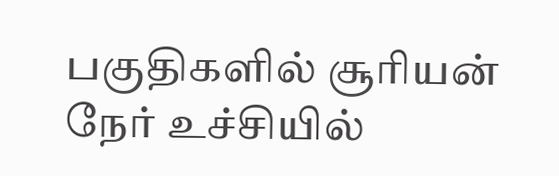பகுதிகளில் சூரியன் நேர் உச்சியில்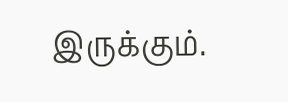இருக்கும்.